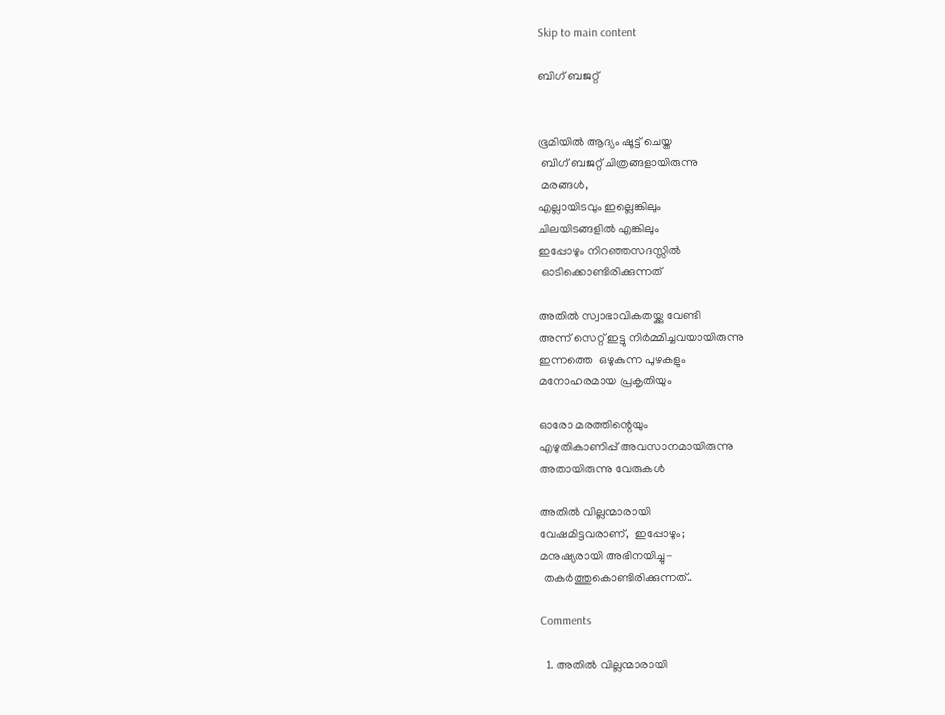Skip to main content

ബിഗ്‌ ബജറ്റ്


ഭൂമിയിൽ ആദ്യം ഷൂട്ട് ചെയ്ത
 ബിഗ്‌ ബജറ്റ് ചിത്രങ്ങളായിരുന്നു
 മരങ്ങൾ,
എല്ലായിടവും ഇല്ലെങ്കിലും
ചിലയിടങ്ങളിൽ എങ്കിലും
ഇപ്പോഴും നിറഞ്ഞസദസ്സിൽ
 ഓടിക്കൊണ്ടിരിക്കുന്നത്

അതിൽ സ്വാഭാവികതയ്ക്കു വേണ്ടി
അന്ന് സെറ്റ് ഇട്ടു നിർമ്മിച്ചവയായിരുന്നു
ഇന്നത്തെ  ഒഴുകുന്ന പുഴകളും
മനോഹരമായ പ്രകൃതിയും

ഓരോ മരത്തിന്റെയും
എഴുതികാണിപ്പ് അവസാനമായിരുന്നു
അതായിരുന്നു വേരുകൾ

അതിൽ വില്ലന്മാരായി
വേഷമിട്ടവരാണ്,  ഇപ്പോഴും;
മനുഷ്യരായി അഭിനയിച്ചു-
 തകർത്തുകൊണ്ടിരിക്കുന്നത്..

Comments

  1. അതിൽ വില്ലന്മാരായി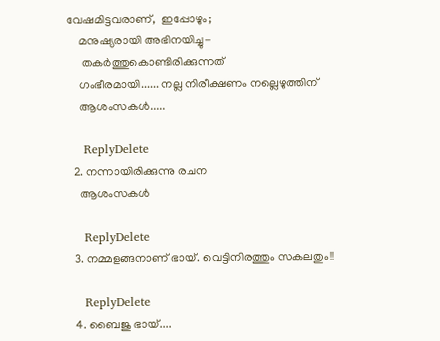വേഷമിട്ടവരാണ്,  ഇപ്പോഴും;
    മനുഷ്യരായി അഭിനയിച്ചു-
     തകർത്തുകൊണ്ടിരിക്കുന്നത്
    ഗംഭീരമായി...... നല്ല നിരീക്ഷണം നല്ലെഴുത്തിന്
    ആശംസകൾ.....

    ReplyDelete
  2. നന്നായിരിക്കുന്നു രചന
    ആശംസകള്‍

    ReplyDelete
  3. നമ്മളങ്ങനാണ് ഭായ്. വെട്ടിനിരത്തും സകലതും!!

    ReplyDelete
  4. ബൈജു ഭായ്....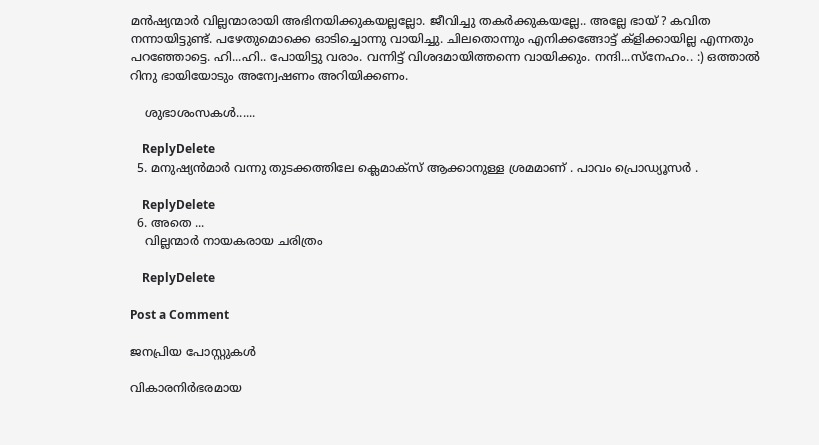മൻഷ്യന്മാർ വില്ലന്മാരായി അഭിനയിക്കുകയല്ലല്ലോ. ജീവിച്ചു തകർക്കുകയല്ലേ.. അല്ലേ ഭായ് ? കവിത നന്നായിട്ടുണ്ട്. പഴേതുമൊക്കെ ഓടിച്ചൊന്നു വായിച്ചു. ചിലതൊന്നും എനിക്കങ്ങോട്ട് ക്ളിക്കായില്ല എന്നതും പറഞ്ഞോട്ടെ. ഹി...ഹി.. പോയിട്ടു വരാം. വന്നിട്ട് വിശദമായിത്തന്നെ വായിക്കും. നന്ദി...സ്നേഹം.. :) ഒത്താൽ റിനു ഭായിയോടും അന്വേഷണം അറിയിക്കണം.

    ശുഭാശംസകൾ......

    ReplyDelete
  5. മനുഷ്യൻമാർ വന്നു തുടക്കത്തിലേ ക്ലെമാക്സ് ആക്കാനുള്ള ശ്രമമാണ് . പാവം പ്രൊഡ്യൂസർ .

    ReplyDelete
  6. അതെ ...
    വില്ലന്മാർ നായകരായ ചരിത്രം

    ReplyDelete

Post a Comment

ജനപ്രിയ പോസ്റ്റുകൾ

വികാരനിർഭരമായ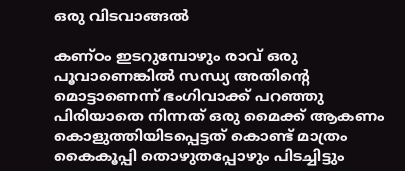ഒരു വിടവാങ്ങൽ

കണ്ഠം ഇടറുമ്പോഴും രാവ് ഒരു പൂവാണെങ്കിൽ സന്ധ്യ അതിന്റെ മൊട്ടാണെന്ന് ഭംഗിവാക്ക് പറഞ്ഞു പിരിയാതെ നിന്നത് ഒരു മൈക്ക് ആകണം കൊളുത്തിയിടപ്പെട്ടത് കൊണ്ട് മാത്രം കൈകൂപ്പി തൊഴുതപ്പോഴും പിടച്ചിട്ടും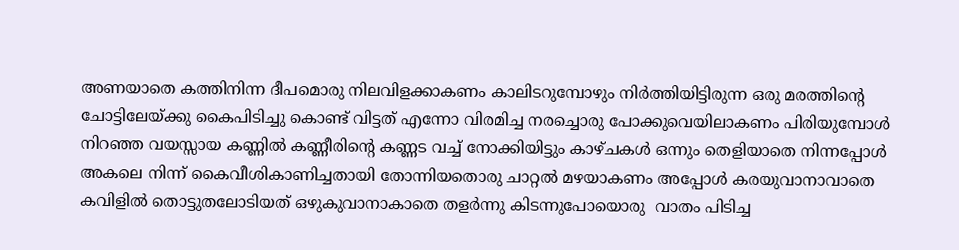അണയാതെ കത്തിനിന്ന ദീപമൊരു നിലവിളക്കാകണം കാലിടറുമ്പോഴും നിർത്തിയിട്ടിരുന്ന ഒരു മരത്തിന്റെ ചോട്ടിലേയ്ക്കു കൈപിടിച്ചു കൊണ്ട് വിട്ടത് എന്നോ വിരമിച്ച നരച്ചൊരു പോക്കുവെയിലാകണം പിരിയുമ്പോൾ നിറഞ്ഞ വയസ്സായ കണ്ണിൽ കണ്ണീരിന്റെ കണ്ണട വച്ച് നോക്കിയിട്ടും കാഴ്ചകൾ ഒന്നും തെളിയാതെ നിന്നപ്പോൾ അകലെ നിന്ന് കൈവീശികാണിച്ചതായി തോന്നിയതൊരു ചാറ്റൽ മഴയാകണം അപ്പോൾ കരയുവാനാവാതെ കവിളിൽ തൊട്ടുതലോടിയത് ഒഴുകുവാനാകാതെ തളർന്നു കിടന്നുപോയൊരു  വാതം പിടിച്ച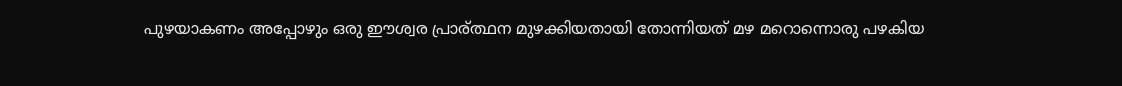പുഴയാകണം അപ്പോഴും ഒരു ഈശ്വര പ്രാര്ത്ഥന മുഴക്കിയതായി തോന്നിയത് മഴ മറൊന്നൊരു പഴകിയ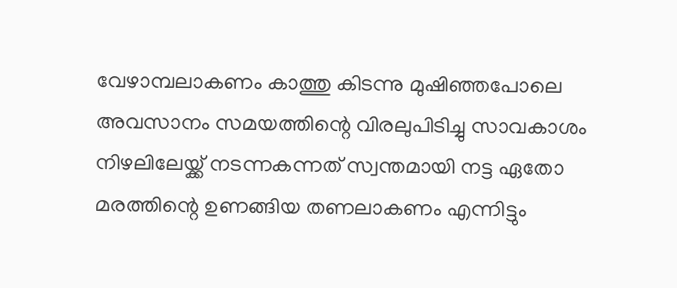വേഴാമ്പലാകണം കാത്തു കിടന്നു മുഷിഞ്ഞപോലെ അവസാനം സമയത്തിന്റെ വിരലുപിടിച്ചു സാവകാശം നിഴലിലേയ്ക്ക് നടന്നകന്നത് സ്വന്തമായി നട്ട ഏതോ മരത്തിന്റെ ഉണങ്ങിയ തണലാകണം എന്നിട്ടും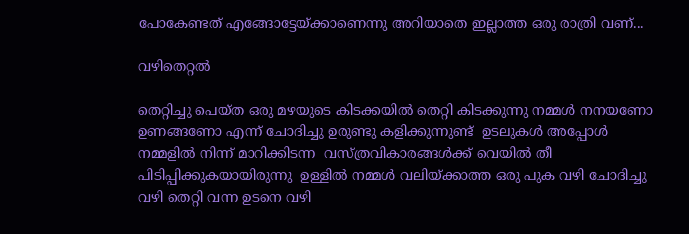പോകേണ്ടത് എങ്ങോട്ടേയ്ക്കാണെന്നു അറിയാതെ ഇല്ലാത്ത ഒരു രാത്രി വണ്...

വഴിതെറ്റൽ

തെറ്റിച്ചു പെയ്ത ഒരു മഴയുടെ കിടക്കയിൽ തെറ്റി കിടക്കുന്നു നമ്മൾ നനയണോ ഉണങ്ങണോ എന്ന് ചോദിച്ചു ഉരുണ്ടു കളിക്കുന്നുണ്ട്  ഉടലുകൾ അപ്പോൾ നമ്മളിൽ നിന്ന് മാറിക്കിടന്ന  വസ്ത്രവികാരങ്ങൾക്ക് വെയിൽ തീ  പിടിപ്പിക്കുകയായിരുന്നു  ഉള്ളിൽ നമ്മൾ വലിയ്ക്കാത്ത ഒരു പുക വഴി ചോദിച്ചു വഴി തെറ്റി വന്ന ഉടനെ വഴി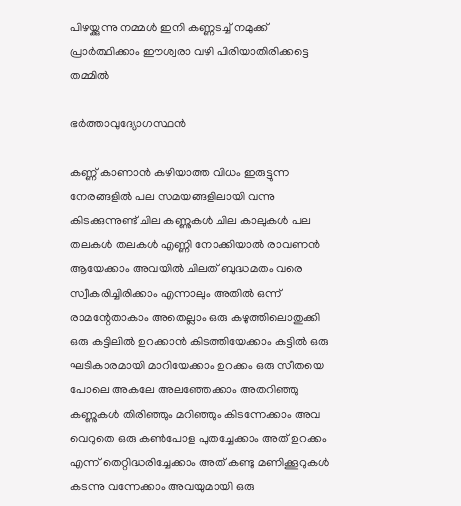പിഴയ്ക്കുന്നു നമ്മൾ ഇനി കണ്ണടച്ച് നമുക്ക് പ്രാർത്ഥിക്കാം ഈശ്വരാ വഴി പിരിയാതിരിക്കട്ടെ  തമ്മിൽ

ഭർത്താവുദ്യോഗസ്ഥൻ

കണ്ണ് കാണാൻ കഴിയാത്ത വിധം ഇരുട്ടുന്ന നേരങ്ങളിൽ പല സമയങ്ങളിലായി വന്നു കിടക്കുന്നുണ്ട് ചില കണ്ണുകൾ ചില കാലുകൾ പല തലകൾ തലകൾ എണ്ണി നോക്കിയാൽ രാവണൻ ആയേക്കാം അവയിൽ ചിലത് ബുദ്ധമതം വരെ സ്വീകരിച്ചിരിക്കാം എന്നാലും അതിൽ ഒന്ന് രാമന്റേതാകാം അതെല്ലാം ഒരു കഴുത്തിലൊതുക്കി ഒരു കട്ടിലിൽ ഉറക്കാൻ കിടത്തിയേക്കാം കട്ടിൽ ഒരു ഘടികാരമായി മാറിയേക്കാം ഉറക്കം ഒരു സീതയെ പോലെ അകലേ അലഞ്ഞേക്കാം അതറിഞ്ഞു കണ്ണുകൾ തിരിഞ്ഞും മറിഞ്ഞും കിടന്നേക്കാം അവ വെറുതെ ഒരു കണ്‍പോള പുതച്ചേക്കാം അത് ഉറക്കം എന്ന് തെറ്റിദ്ധരിച്ചേക്കാം അത് കണ്ടു മണിക്കൂറുകൾ കടന്നു വന്നേക്കാം അവയുമായി ഒരു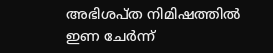അഭിശപ്ത നിമിഷത്തിൽ ഇണ ചേർന്ന്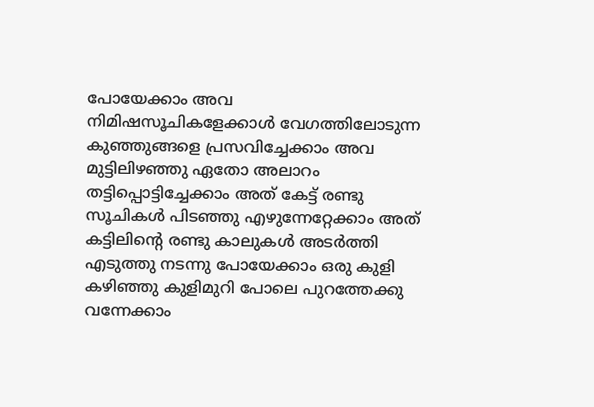പോയേക്കാം അവ നിമിഷസൂചികളേക്കാൾ വേഗത്തിലോടുന്ന കുഞ്ഞുങ്ങളെ പ്രസവിച്ചേക്കാം അവ മുട്ടിലിഴഞ്ഞു ഏതോ അലാറം തട്ടിപ്പൊട്ടിച്ചേക്കാം അത് കേട്ട് രണ്ടു സൂചികൾ പിടഞ്ഞു എഴുന്നേറ്റേക്കാം അത് കട്ടിലിന്റെ രണ്ടു കാലുകൾ അടർത്തി എടുത്തു നടന്നു പോയേക്കാം ഒരു കുളി കഴിഞ്ഞു കുളിമുറി പോലെ പുറത്തേക്കു വന്നേക്കാം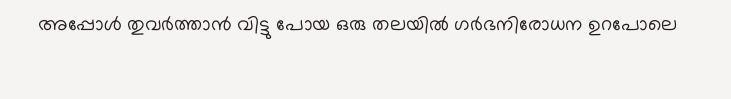അപ്പോൾ തുവർത്താൻ വിട്ടു പോയ ഒരു തലയിൽ ഗർഭനിരോധന ഉറപോലെ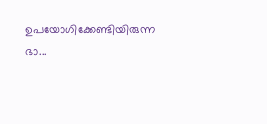ഉപയോഗിക്കേണ്ടിയിരുന്ന ഭാ...